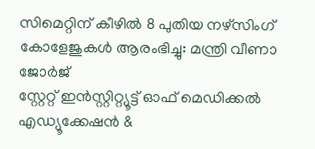സിമെറ്റിന് കീഴിൽ 8 പുതിയ നഴ്സിംഗ് കോളേജുകൾ ആരംഭിച്ചു: മന്ത്രി വീണാ ജോർജ്
സ്റ്റേറ്റ് ഇൻസ്റ്റിറ്റ്യൂട്ട് ഓഫ് മെഡിക്കൽ എഡ്യൂക്കേഷൻ &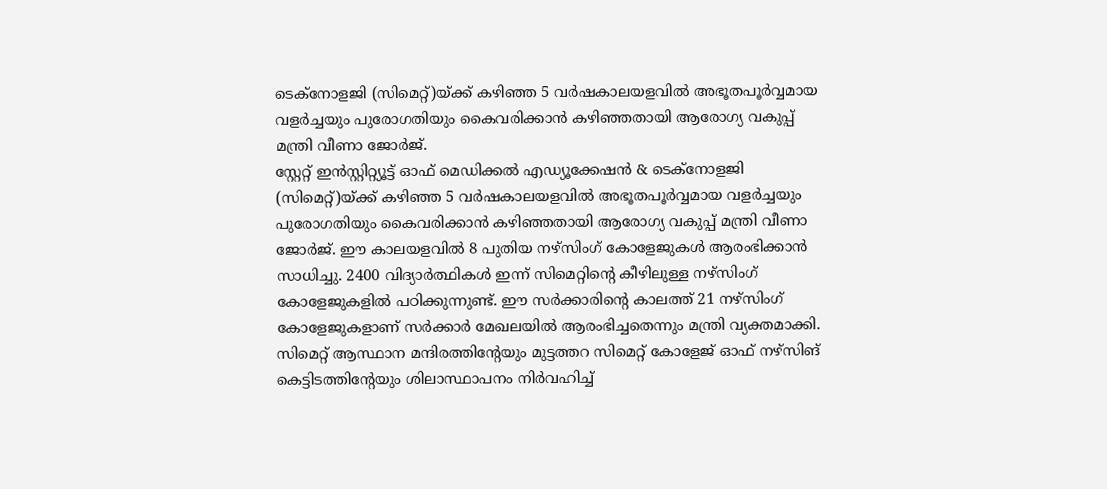ടെക്നോളജി (സിമെറ്റ്)യ്ക്ക് കഴിഞ്ഞ 5 വർഷകാലയളവിൽ അഭൂതപൂർവ്വമായ വളർച്ചയും പുരോഗതിയും കൈവരിക്കാൻ കഴിഞ്ഞതായി ആരോഗ്യ വകുപ്പ് മന്ത്രി വീണാ ജോർജ്.
സ്റ്റേറ്റ് ഇൻസ്റ്റിറ്റ്യൂട്ട് ഓഫ് മെഡിക്കൽ എഡ്യൂക്കേഷൻ & ടെക്നോളജി (സിമെറ്റ്)യ്ക്ക് കഴിഞ്ഞ 5 വർഷകാലയളവിൽ അഭൂതപൂർവ്വമായ വളർച്ചയും പുരോഗതിയും കൈവരിക്കാൻ കഴിഞ്ഞതായി ആരോഗ്യ വകുപ്പ് മന്ത്രി വീണാ ജോർജ്. ഈ കാലയളവിൽ 8 പുതിയ നഴ്സിംഗ് കോളേജുകൾ ആരംഭിക്കാൻ സാധിച്ചു. 2400 വിദ്യാർത്ഥികൾ ഇന്ന് സിമെറ്റിന്റെ കീഴിലുള്ള നഴ്സിംഗ് കോളേജുകളിൽ പഠിക്കുന്നുണ്ട്. ഈ സർക്കാരിന്റെ കാലത്ത് 21 നഴ്സിംഗ് കോളേജുകളാണ് സർക്കാർ മേഖലയിൽ ആരംഭിച്ചതെന്നും മന്ത്രി വ്യക്തമാക്കി. സിമെറ്റ് ആസ്ഥാന മന്ദിരത്തിന്റേയും മുട്ടത്തറ സിമെറ്റ് കോളേജ് ഓഫ് നഴ്സിങ് കെട്ടിടത്തിന്റേയും ശിലാസ്ഥാപനം നിർവഹിച്ച്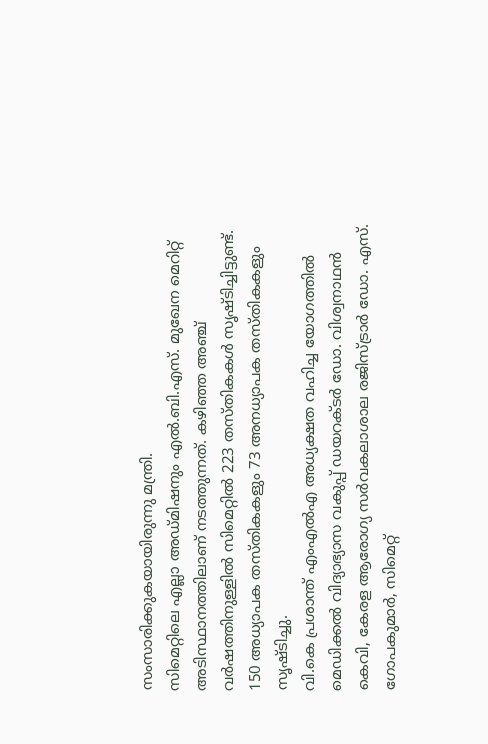സംസാരിക്കുകയായിരുന്നു മന്ത്രി.
സിമെറ്റിലെ എല്ലാ അഡ്മിഷനും എൽ.ബി.എസ്. മുഖേന മെറിറ്റ് അടിസ്ഥാനത്തിലാണ് നടത്തുന്നത്. കഴിഞ്ഞ അഞ്ച് വർഷത്തിനുള്ളിൽ സിമെറ്റിൽ 223 തസ്തികകൾ സൃഷ്ടിച്ചിട്ടുണ്ട്. 150 അധ്യാപക തസ്തികകളും 73 അനധ്യാപക തസ്തികകളും സൃഷ്ടിച്ചു.
വി.കെ പ്രശാന്ത് എംഎൽഎ അധ്യക്ഷത വഹിച്ച യോഗത്തിൽ മെഡിക്കൽ വിദ്യാഭ്യാസ വകുപ്പ് ഡയറക്ടർ ഡോ. വിശ്വനാഥൻ കെവി, കേരള ആരോഗ്യ സർവകലാശാല രജിസ്ട്രാർ ഡോ. എസ്. ഗോപകുമാർ, സിമെറ്റ്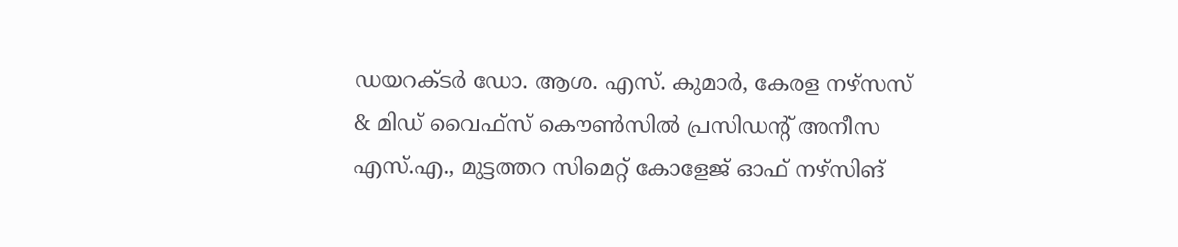ഡയറക്ടർ ഡോ. ആശ. എസ്. കുമാർ, കേരള നഴ്സസ് & മിഡ് വൈഫ്സ് കൌൺസിൽ പ്രസിഡന്റ് അനീസ എസ്.എ., മുട്ടത്തറ സിമെറ്റ് കോളേജ് ഓഫ് നഴ്സിങ്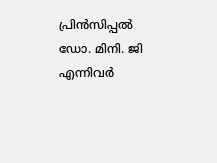പ്രിൻസിപ്പൽ ഡോ. മിനി. ജി എന്നിവർ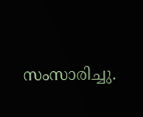സംസാരിച്ചു.